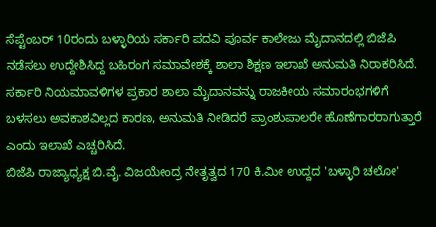ಸೆಪ್ಟೆಂಬರ್ 10ರಂದು ಬಳ್ಳಾರಿಯ ಸರ್ಕಾರಿ ಪದವಿ ಪೂರ್ವ ಕಾಲೇಜು ಮೈದಾನದಲ್ಲಿ ಬಿಜೆಪಿ ನಡೆಸಲು ಉದ್ದೇಶಿಸಿದ್ದ ಬಹಿರಂಗ ಸಮಾವೇಶಕ್ಕೆ ಶಾಲಾ ಶಿಕ್ಷಣ ಇಲಾಖೆ ಅನುಮತಿ ನಿರಾಕರಿಸಿದೆ.
ಸರ್ಕಾರಿ ನಿಯಮಾವಳಿಗಳ ಪ್ರಕಾರ ಶಾಲಾ ಮೈದಾನವನ್ನು ರಾಜಕೀಯ ಸಮಾರಂಭಗಳಿಗೆ ಬಳಸಲು ಅವಕಾಶವಿಲ್ಲದ ಕಾರಣ, ಅನುಮತಿ ನೀಡಿದರೆ ಪ್ರಾಂಶುಪಾಲರೇ ಹೊಣೆಗಾರರಾಗುತ್ತಾರೆ ಎಂದು ಇಲಾಖೆ ಎಚ್ಚರಿಸಿದೆ.
ಬಿಜೆಪಿ ರಾಜ್ಯಾಧ್ಯಕ್ಷ ಬಿ.ವೈ. ವಿಜಯೇಂದ್ರ ನೇತೃತ್ವದ 170 ಕಿ.ಮೀ ಉದ್ದದ 'ಬಳ್ಳಾರಿ ಚಲೋ'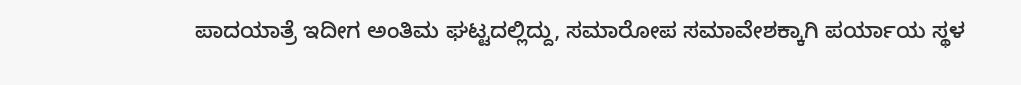ಪಾದಯಾತ್ರೆ ಇದೀಗ ಅಂತಿಮ ಘಟ್ಟದಲ್ಲಿದ್ದು, ಸಮಾರೋಪ ಸಮಾವೇಶಕ್ಕಾಗಿ ಪರ್ಯಾಯ ಸ್ಥಳ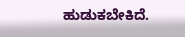ಹುಡುಕಬೇಕಿದೆ.